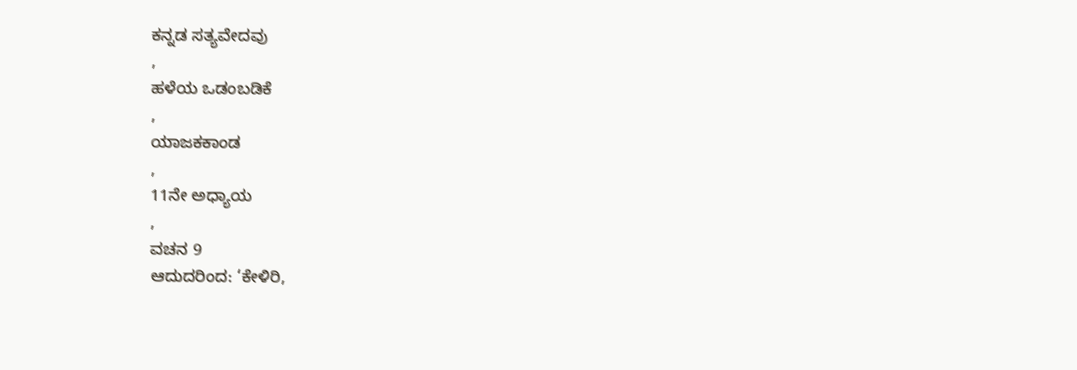ಕನ್ನಡ ಸತ್ಯವೇದವು
,
ಹಳೆಯ ಒಡಂಬಡಿಕೆ
,
ಯಾಜಕಕಾಂಡ
,
11ನೇ ಅಧ್ಯಾಯ
,
ವಚನ 9
ಆದುದರಿಂದ: ‘ಕೇಳಿರಿ,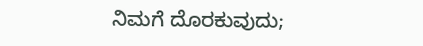ನಿಮಗೆ ದೊರಕುವುದು;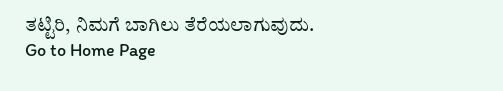ತಟ್ಟಿರಿ, ನಿಮಗೆ ಬಾಗಿಲು ತೆರೆಯಲಾಗುವುದು.
Go to Home Page